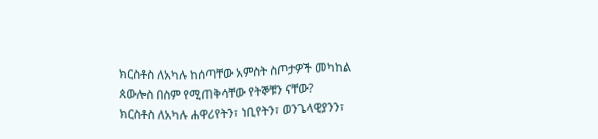ክርስቶስ ለአካሉ ከሰጣቸው አምስት ስጦታዎች መካከል ጰውሎስ በስም የሚጠቅሳቸው የትኞቹን ናቸው?
ክርስቶስ ለአካሉ ሐዋሪየትን፣ ነቢየትን፣ ወንጌላዊያንን፣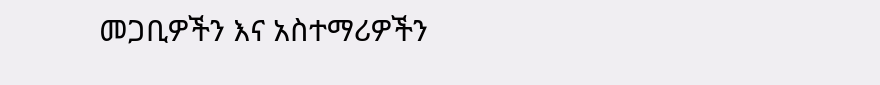መጋቢዎችን እና አስተማሪዎችን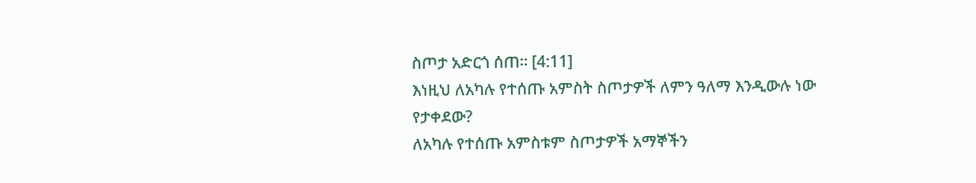ስጦታ አድርጎ ሰጠ። [4:11]
እነዚህ ለአካሉ የተሰጡ አምስት ስጦታዎች ለምን ዓለማ እንዲውሉ ነው የታቀደው?
ለአካሉ የተሰጡ አምስቱም ስጦታዎች አማኞችን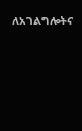ለአገልግሎትና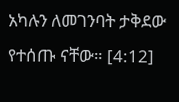አካሉን ለመገንባት ታቅደው የተሰጡ ናቸው። [4:12]